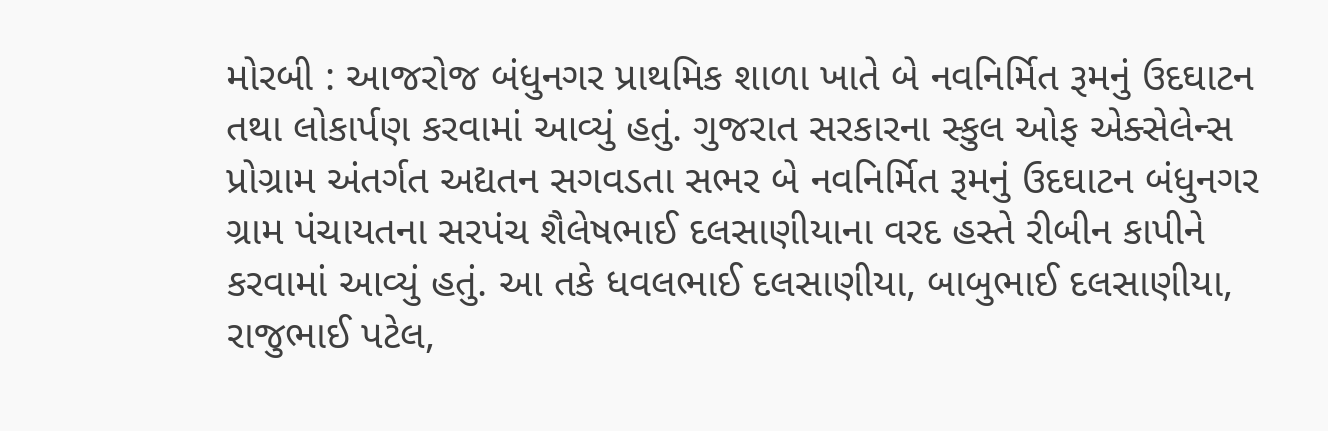મોરબી : આજરોજ બંધુનગર પ્રાથમિક શાળા ખાતે બે નવનિર્મિત રૂમનું ઉદઘાટન તથા લોકાર્પણ કરવામાં આવ્યું હતું. ગુજરાત સરકારના સ્કુલ ઓફ એક્સેલેન્સ પ્રોગ્રામ અંતર્ગત અદ્યતન સગવડતા સભર બે નવનિર્મિત રૂમનું ઉદઘાટન બંધુનગર ગ્રામ પંચાયતના સરપંચ શૈલેષભાઈ દલસાણીયાના વરદ હસ્તે રીબીન કાપીને કરવામાં આવ્યું હતું. આ તકે ધવલભાઈ દલસાણીયા, બાબુભાઈ દલસાણીયા, રાજુભાઈ પટેલ,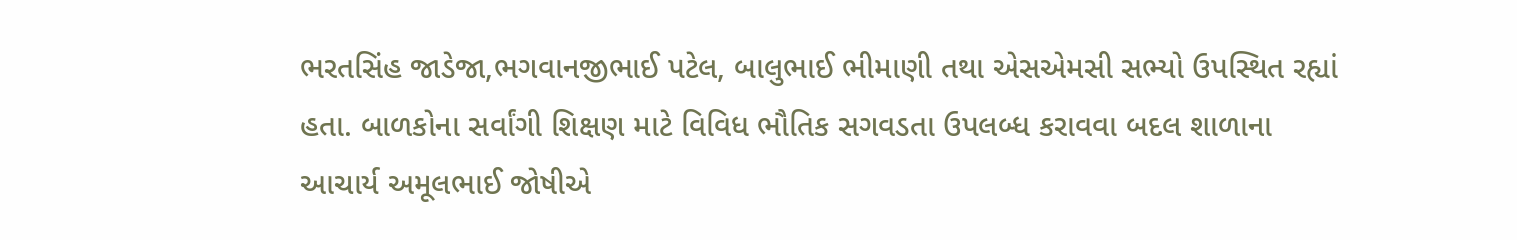ભરતસિંહ જાડેજા,ભગવાનજીભાઈ પટેલ, બાલુભાઈ ભીમાણી તથા એસએમસી સભ્યો ઉપસ્થિત રહ્યાં હતા. બાળકોના સર્વાંગી શિક્ષણ માટે વિવિધ ભૌતિક સગવડતા ઉપલબ્ધ કરાવવા બદલ શાળાના આચાર્ય અમૂલભાઈ જોષીએ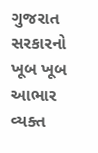ગુજરાત સરકારનો ખૂબ ખૂબ આભાર વ્યક્ત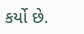કર્યો છે.